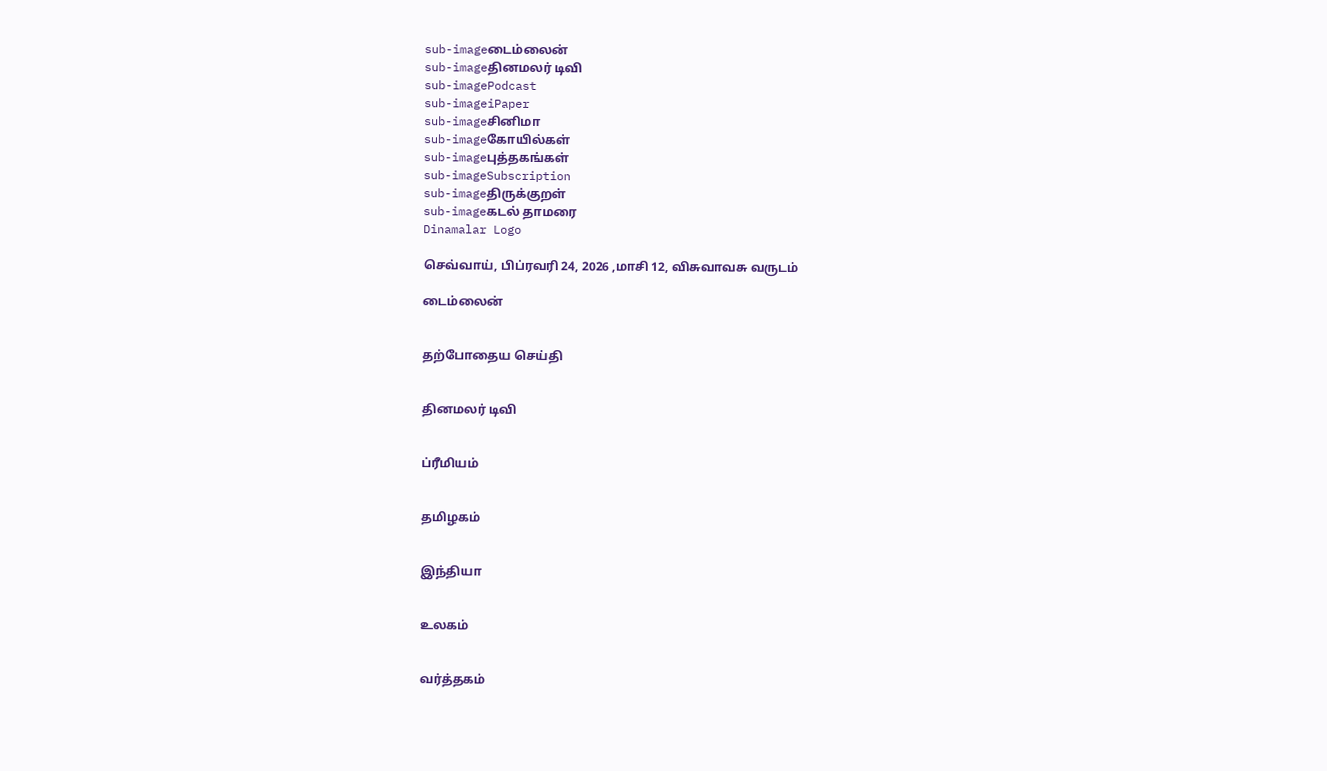sub-imageடைம்லைன்
sub-imageதினமலர் டிவி
sub-imagePodcast
sub-imageiPaper
sub-imageசினிமா
sub-imageகோயில்கள்
sub-imageபுத்தகங்கள்
sub-imageSubscription
sub-imageதிருக்குறள்
sub-imageகடல் தாமரை
Dinamalar Logo

செவ்வாய், பிப்ரவரி 24, 2026 ,மாசி 12, விசுவாவசு வருடம்

டைம்லைன்


தற்போதைய செய்தி


தினமலர் டிவி


ப்ரீமியம்


தமிழகம்


இந்தியா


உலகம்


வர்த்தகம்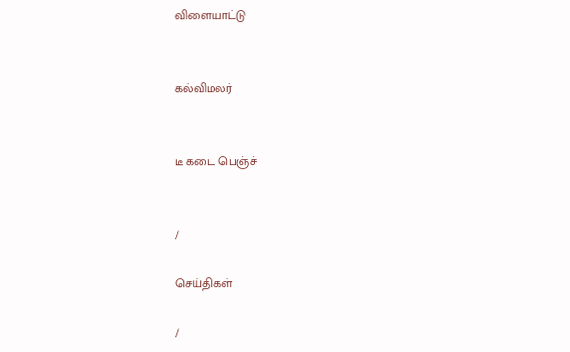விளையாட்டு


கல்விமலர்


டீ கடை பெஞ்ச்


/

செய்திகள்

/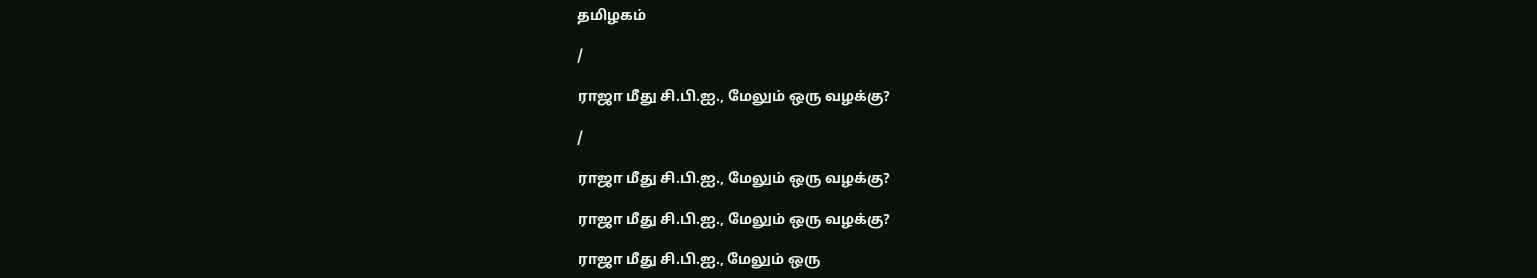தமிழகம்

/

ராஜா மீது சி.பி.ஐ., மேலும் ஒரு வழக்கு?

/

ராஜா மீது சி.பி.ஐ., மேலும் ஒரு வழக்கு?

ராஜா மீது சி.பி.ஐ., மேலும் ஒரு வழக்கு?

ராஜா மீது சி.பி.ஐ., மேலும் ஒரு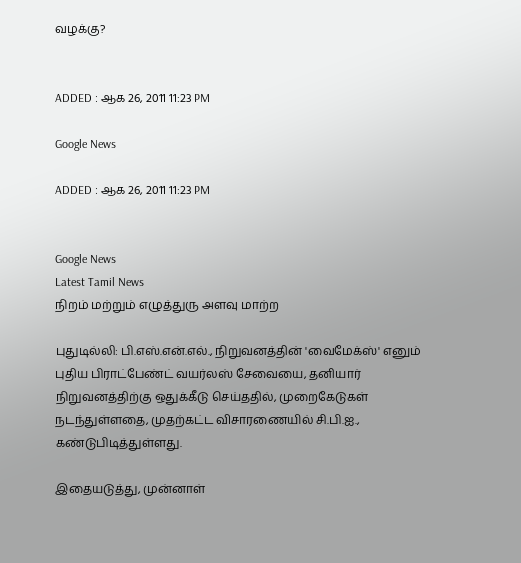வழக்கு?


ADDED : ஆக 26, 2011 11:23 PM

Google News

ADDED : ஆக 26, 2011 11:23 PM


Google News
Latest Tamil News
நிறம் மற்றும் எழுத்துரு அளவு மாற்ற

புதுடில்லி: பி.எஸ்.என்.எல்., நிறுவனத்தின் 'வைமேக்ஸ்' எனும் புதிய பிராட்பேண்ட் வயர்லஸ் சேவையை, தனியார் நிறுவனத்திற்கு ஒதுக்கீடு செய்ததில், முறைகேடுகள் நடந்துள்ளதை, முதற்கட்ட விசாரணையில் சி.பி.ஐ., கண்டுபிடித்துள்ளது.

இதையடுத்து, முன்னாள்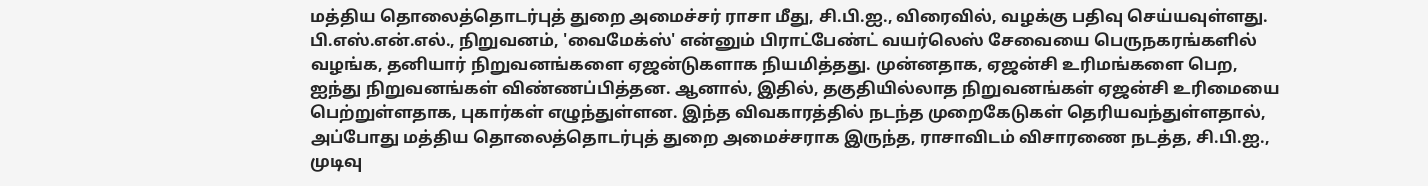மத்திய தொலைத்தொடர்புத் துறை அமைச்சர் ராசா மீது, சி.பி.ஐ., விரைவில், வழக்கு பதிவு செய்யவுள்ளது. பி.எஸ்.என்.எல்., நிறுவனம், 'வைமேக்ஸ்' என்னும் பிராட்பேண்ட் வயர்லெஸ் சேவையை பெருநகரங்களில் வழங்க, தனியார் நிறுவனங்களை ஏஜன்டுகளாக நியமித்தது. முன்னதாக, ஏஜன்சி உரிமங்களை பெற, ஐந்து நிறுவனங்கள் விண்ணப்பித்தன. ஆனால், இதில், தகுதியில்லாத நிறுவனங்கள் ஏஜன்சி உரிமையை பெற்றுள்ளதாக, புகார்கள் எழுந்துள்ளன. இந்த விவகாரத்தில் நடந்த முறைகேடுகள் தெரியவந்துள்ளதால், அப்போது மத்திய தொலைத்தொடர்புத் துறை அமைச்சராக இருந்த, ராசாவிடம் விசாரணை நடத்த, சி.பி.ஐ., முடிவு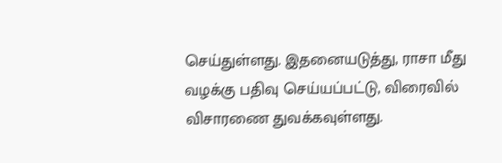செய்துள்ளது. இதனையடுத்து, ராசா மீது வழக்கு பதிவு செய்யப்பட்டு, விரைவில் விசாரணை துவக்கவுள்ளது.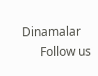Dinamalar
      Follow us